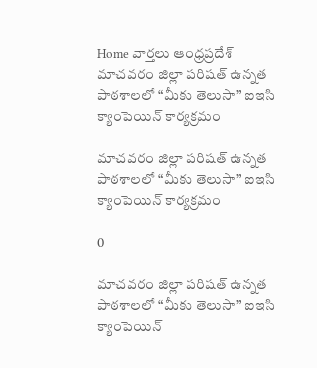Home వార్తలు ఆంధ్రప్రదేశ్‌ మాచవరం జిల్లా పరిషత్ ఉన్నత పాఠశాలలో “మీకు తెలుసా” ఐఇసి క్యాంపెయిన్ కార్యక్రమం

మాచవరం జిల్లా పరిషత్ ఉన్నత పాఠశాలలో “మీకు తెలుసా” ఐఇసి క్యాంపెయిన్ కార్యక్రమం

0

మాచవరం జిల్లా పరిషత్ ఉన్నత పాఠశాలలో “మీకు తెలుసా” ఐఇసి క్యాంపెయిన్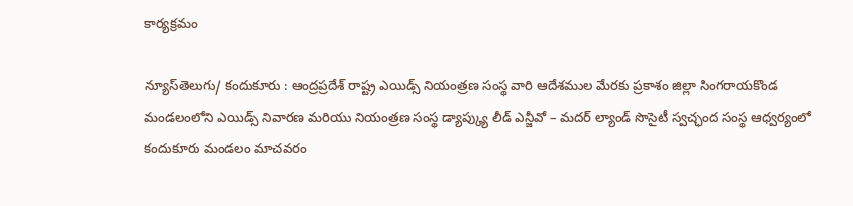కార్యక్రమం

న్యూస్‌తెలుగు/ కందుకూరు : ఆంద్రప్రదేశ్ రాష్ట్ర ఎయిడ్స్ నియంత్రణ సంస్థ వారి ఆదేశముల మేరకు ప్రకాశం జిల్లా సింగరాయకొండ మండలంలోని ఎయిడ్స్ నివారణ మరియు నియంత్రణ సంస్థ డ్యాప్క్యు లీడ్ ఎన్జీవో – మదర్ ల్యాండ్ సొసైటీ స్వచ్ఛంద సంస్థ ఆధ్వర్యంలో కందుకూరు మండలం మాచవరం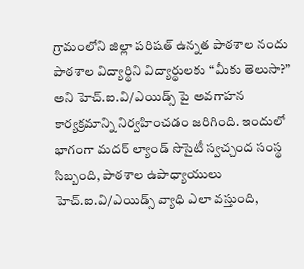గ్రామంలోని జిల్లా పరిషత్ ఉన్నత పాఠశాల నందు పాఠశాల విద్యార్థిని విద్యార్థులకు “మీకు తెలుసా?” అని హెచ్.ఐ.వి/ఎయిడ్స్ పై అవగాహన కార్యక్రమాన్ని నిర్వహించడం జరిగింది‌. ఇందులో భాగంగా మదర్ ల్యాండ్ సొసైటీ స్వచ్చంద సంస్థ సిబ్బంది, పాఠశాల ఉపాధ్యాయులు హెచ్.ఐ.వి/ఎయిడ్స్ వ్యాధి ఎలా వస్తుంది,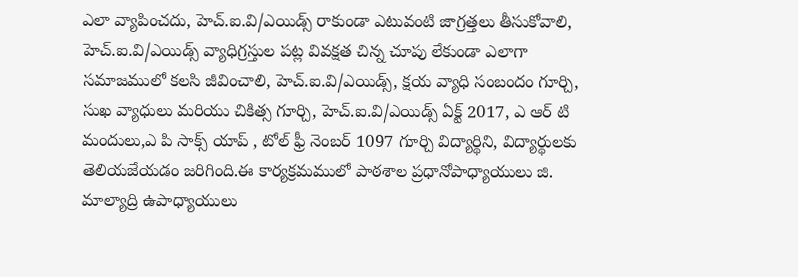ఎలా వ్యాపించదు, హెచ్.ఐ.వి/ఎయిడ్స్ రాకుండా ఎటువంటి జాగ్రత్తలు తీసుకోవాలి, హెచ్.ఐ.వి/ఎయిడ్స్ వ్యాధిగ్రస్తుల పట్ల వివక్షత చిన్న చూపు లేకుండా ఎలాగా సమాజములో కలసి జీవించాలి, హెచ్.ఐ.వి/ఎయిడ్స్, క్షయ వ్యాధి సంబందం గూర్చి, సుఖ వ్యాధులు మరియు చికిత్స గూర్చి, హెచ్.ఐ.వి/ఎయిడ్స్ ఏక్ట్ 2017, ఎ ఆర్ టి మందులు,ఎ పి సాక్స్ యాప్ , టోల్ ఫ్రీ నెంబర్ 1097 గూర్చి విద్యార్థిని, విద్యార్థులకు తెలియజేయడం జరిగింది.ఈ కార్యక్రమములో పాఠశాల ప్రధానోపాధ్యాయులు జి. మాల్యాద్రి ఉపాధ్యాయులు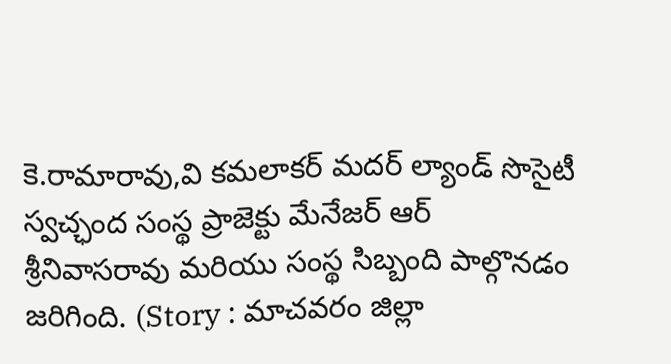కె.రామారావు,వి కమలాకర్ మదర్ ల్యాండ్ సొసైటీ స్వచ్ఛంద సంస్థ ప్రాజెక్టు మేనేజర్ ఆర్ శ్రీనివాసరావు మరియు సంస్థ సిబ్బంది పాల్గొనడం జరిగింది. (Story : మాచవరం జిల్లా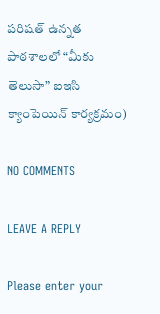పరిషత్ ఉన్నత పాఠశాలలో “మీకు తెలుసా” ఐఇసి క్యాంపెయిన్ కార్యక్రమం)

NO COMMENTS

LEAVE A REPLY

Please enter your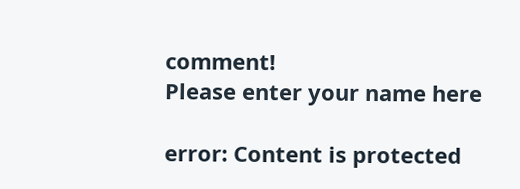comment!
Please enter your name here

error: Content is protected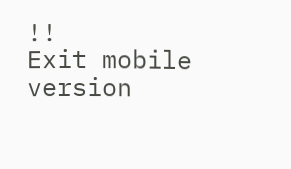!!
Exit mobile version